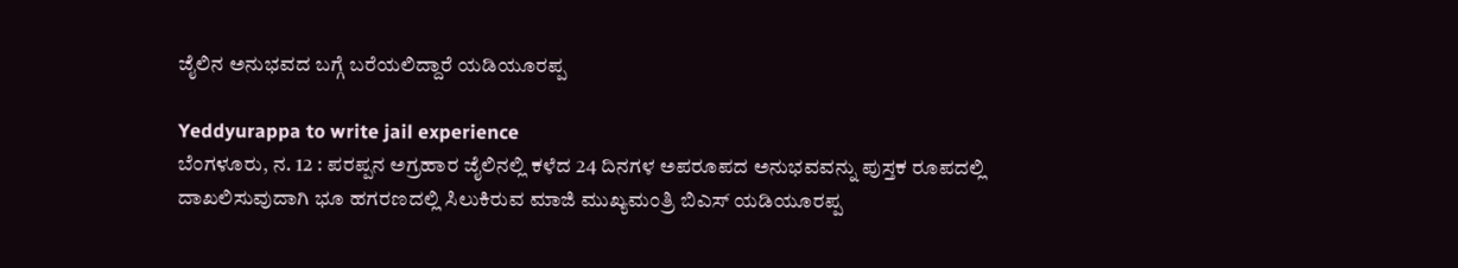ಜೈಲಿನ ಅನುಭವದ ಬಗ್ಗೆ ಬರೆಯಲಿದ್ದಾರೆ ಯಡಿಯೂರಪ್ಪ

Yeddyurappa to write jail experience
ಬೆಂಗಳೂರು, ನ. 12 : ಪರಪ್ಪನ ಅಗ್ರಹಾರ ಜೈಲಿನಲ್ಲಿ ಕಳೆದ 24 ದಿನಗಳ ಅಪರೂಪದ ಅನುಭವವನ್ನು ಪುಸ್ತಕ ರೂಪದಲ್ಲಿ ದಾಖಲಿಸುವುದಾಗಿ ಭೂ ಹಗರಣದಲ್ಲಿ ಸಿಲುಕಿರುವ ಮಾಜಿ ಮುಖ್ಯಮಂತ್ರಿ ಬಿಎಸ್ ಯಡಿಯೂರಪ್ಪ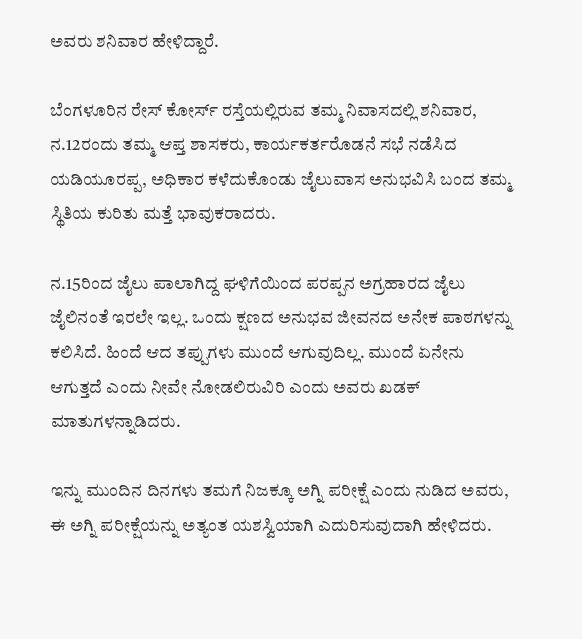ಅವರು ಶನಿವಾರ ಹೇಳಿದ್ದಾರೆ.

ಬೆಂಗಳೂರಿನ ರೇಸ್ ಕೋರ್ಸ್ ರಸ್ತೆಯಲ್ಲಿರುವ ತಮ್ಮ ನಿವಾಸದಲ್ಲಿ ಶನಿವಾರ, ನ.12ರಂದು ತಮ್ಮ ಆಪ್ತ ಶಾಸಕರು, ಕಾರ್ಯಕರ್ತರೊಡನೆ ಸಭೆ ನಡೆಸಿದ ಯಡಿಯೂರಪ್ಪ, ಅಧಿಕಾರ ಕಳೆದುಕೊಂಡು ಜೈಲುವಾಸ ಅನುಭವಿಸಿ ಬಂದ ತಮ್ಮ ಸ್ಥಿತಿಯ ಕುರಿತು ಮತ್ತೆ ಭಾವುಕರಾದರು.

ನ.15ರಿಂದ ಜೈಲು ಪಾಲಾಗಿದ್ದ ಘಳಿಗೆಯಿಂದ ಪರಪ್ಪನ ಅಗ್ರಹಾರದ ಜೈಲು ಜೈಲಿನಂತೆ ಇರಲೇ ಇಲ್ಲ. ಒಂದು ಕ್ಷಣದ ಅನುಭವ ಜೀವನದ ಅನೇಕ ಪಾಠಗಳನ್ನು ಕಲಿಸಿದೆ. ಹಿಂದೆ ಆದ ತಪ್ಪುಗಳು ಮುಂದೆ ಆಗುವುದಿಲ್ಲ. ಮುಂದೆ ಏನೇನು ಆಗುತ್ತದೆ ಎಂದು ನೀವೇ ನೋಡಲಿರುವಿರಿ ಎಂದು ಅವರು ಖಡಕ್ ಮಾತುಗಳನ್ನಾಡಿದರು.

ಇನ್ನು ಮುಂದಿನ ದಿನಗಳು ತಮಗೆ ನಿಜಕ್ಕೂ ಅಗ್ನಿ ಪರೀಕ್ಷೆ ಎಂದು ನುಡಿದ ಅವರು, ಈ ಅಗ್ನಿ ಪರೀಕ್ಷೆಯನ್ನು ಅತ್ಯಂತ ಯಶಸ್ವಿಯಾಗಿ ಎದುರಿಸುವುದಾಗಿ ಹೇಳಿದರು.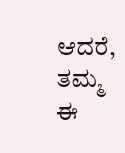ಆದರೆ, ತಮ್ಮ ಈ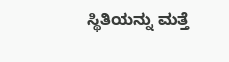ಸ್ಥಿತಿಯನ್ನು ಮತ್ತೆ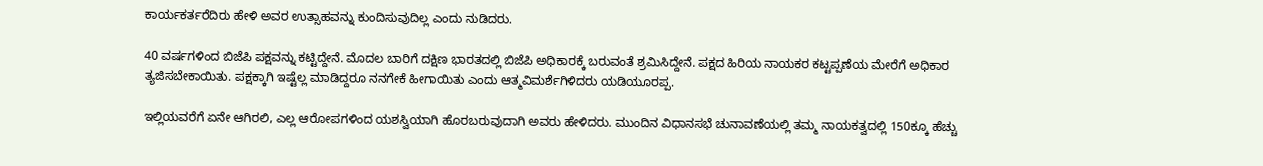ಕಾರ್ಯಕರ್ತರೆದಿರು ಹೇಳಿ ಅವರ ಉತ್ಸಾಹವನ್ನು ಕುಂದಿಸುವುದಿಲ್ಲ ಎಂದು ನುಡಿದರು.

40 ವರ್ಷಗಳಿಂದ ಬಿಜೆಪಿ ಪಕ್ಷವನ್ನು ಕಟ್ಟಿದ್ದೇನೆ. ಮೊದಲ ಬಾರಿಗೆ ದಕ್ಷಿಣ ಭಾರತದಲ್ಲಿ ಬಿಜೆಪಿ ಅಧಿಕಾರಕ್ಕೆ ಬರುವಂತೆ ಶ್ರಮಿಸಿದ್ದೇನೆ. ಪಕ್ಷದ ಹಿರಿಯ ನಾಯಕರ ಕಟ್ಟಪ್ಪಣೆಯ ಮೇರೆಗೆ ಅಧಿಕಾರ ತ್ಯಜಿಸಬೇಕಾಯಿತು. ಪಕ್ಷಕ್ಕಾಗಿ ಇಷ್ಟೆಲ್ಲ ಮಾಡಿದ್ದರೂ ನನಗೇಕೆ ಹೀಗಾಯಿತು ಎಂದು ಆತ್ಮವಿಮರ್ಶೆಗಿಳಿದರು ಯಡಿಯೂರಪ್ಪ.

ಇಲ್ಲಿಯವರೆಗೆ ಏನೇ ಆಗಿರಲಿ, ಎಲ್ಲ ಆರೋಪಗಳಿಂದ ಯಶಸ್ವಿಯಾಗಿ ಹೊರಬರುವುದಾಗಿ ಅವರು ಹೇಳಿದರು. ಮುಂದಿನ ವಿಧಾನಸಭೆ ಚುನಾವಣೆಯಲ್ಲಿ ತಮ್ಮ ನಾಯಕತ್ವದಲ್ಲಿ 150ಕ್ಕೂ ಹೆಚ್ಚು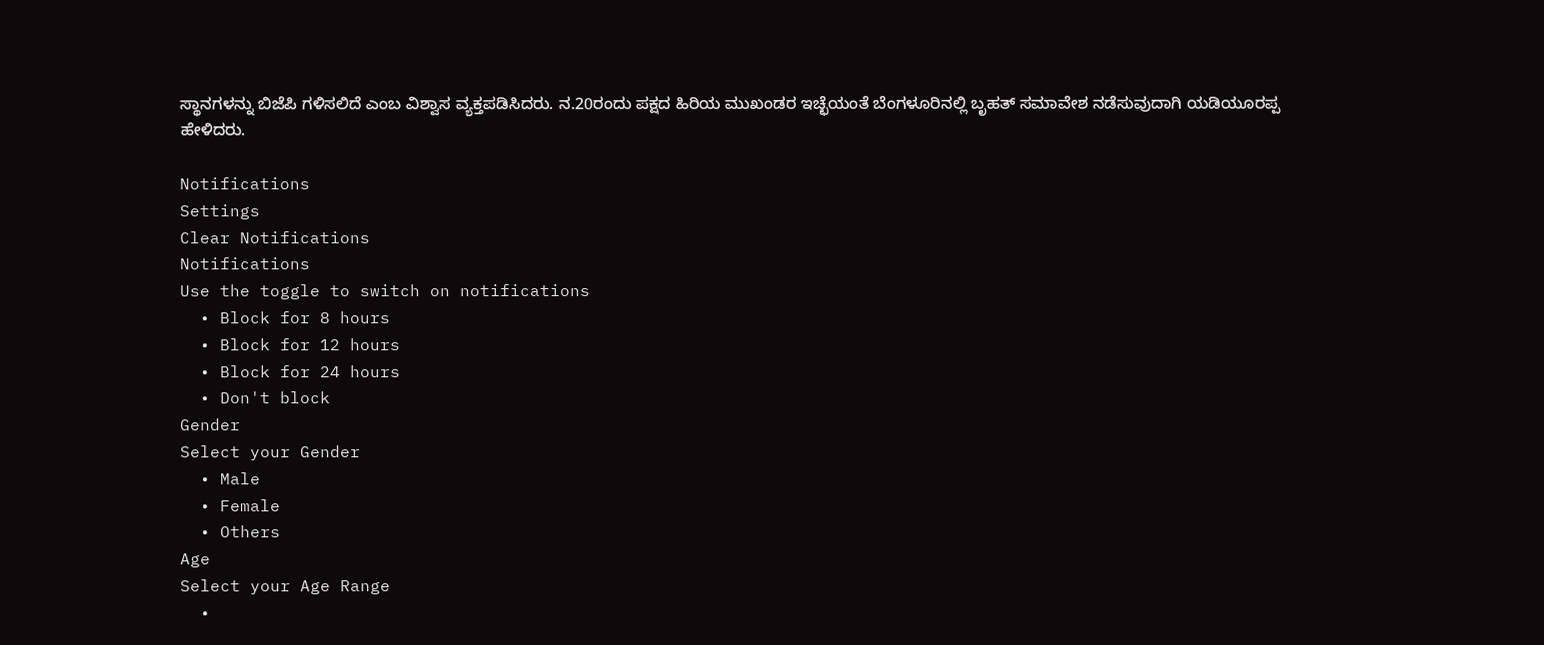ಸ್ಥಾನಗಳನ್ನು ಬಿಜೆಪಿ ಗಳಿಸಲಿದೆ ಎಂಬ ವಿಶ್ವಾಸ ವ್ಯಕ್ತಪಡಿಸಿದರು. ನ.20ರಂದು ಪಕ್ಷದ ಹಿರಿಯ ಮುಖಂಡರ ಇಚ್ಛೆಯಂತೆ ಬೆಂಗಳೂರಿನಲ್ಲಿ ಬೃಹತ್ ಸಮಾವೇಶ ನಡೆಸುವುದಾಗಿ ಯಡಿಯೂರಪ್ಪ ಹೇಳಿದರು.

Notifications
Settings
Clear Notifications
Notifications
Use the toggle to switch on notifications
  • Block for 8 hours
  • Block for 12 hours
  • Block for 24 hours
  • Don't block
Gender
Select your Gender
  • Male
  • Female
  • Others
Age
Select your Age Range
  •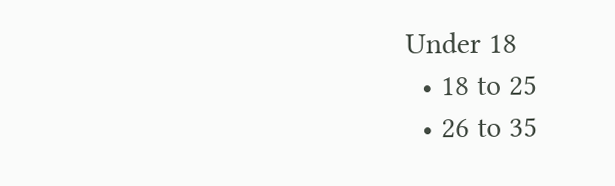Under 18
  • 18 to 25
  • 26 to 35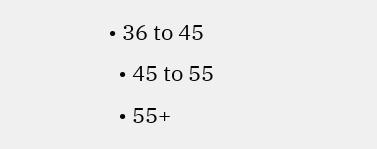• 36 to 45
  • 45 to 55
  • 55+